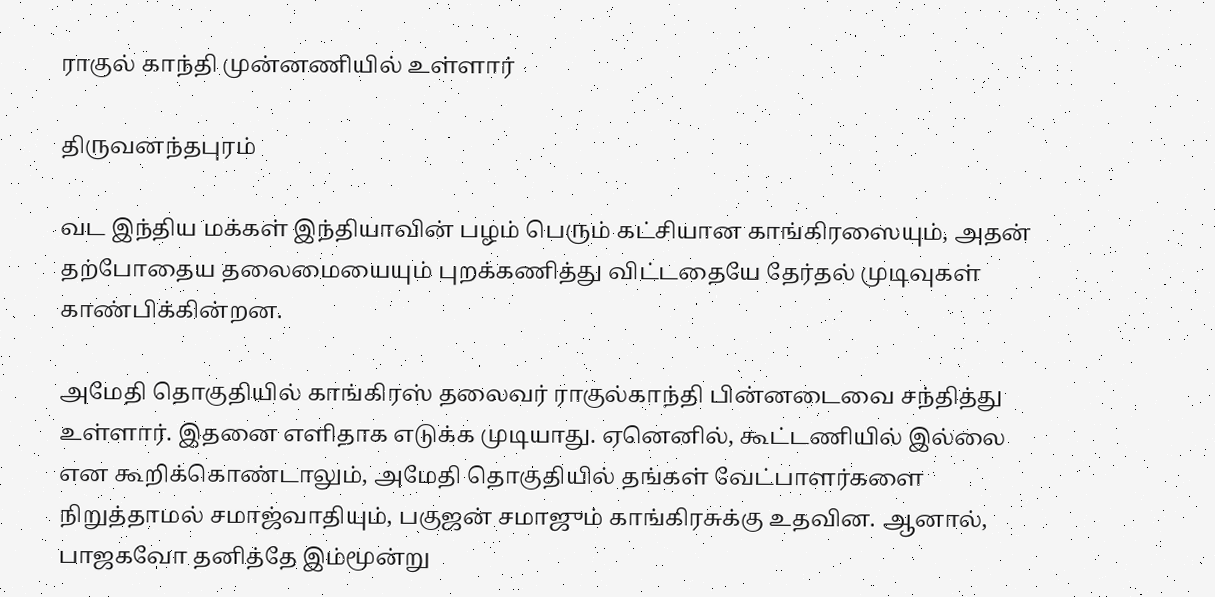ராகுல் காந்தி முன்னணியில் உள்ளார்

திருவனந்தபுரம்

வட இந்திய மக்கள் இந்தியாவின் பழம் பெரும் கட்சியான காங்கிரஸையும், அதன் தற்போதைய தலைமையையும் புறக்கணித்து விட்டதையே தேர்தல் முடிவுகள் காண்பிக்கின்றன.

அமேதி தொகுதியில் காங்கிரஸ் தலைவர் ராகுல்காந்தி பின்னடைவை சந்தித்து உள்ளார். இதனை எளிதாக எடுக்க முடியாது. ஏனெனில், கூட்டணியில் இல்லை என கூறிக்கொண்டாலும், அமேதி தொகுதியில் தங்கள் வேட்பாளர்களை நிறுத்தாமல் சமாஜ்வாதியும், பகுஜன் சமாஜும் காங்கிரசுக்கு உதவின. ஆனால், பாஜகவோ தனித்தே இம்மூன்று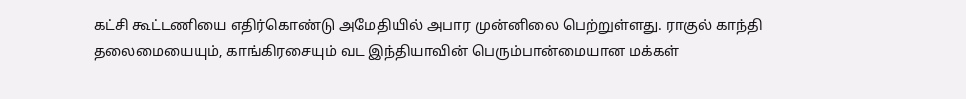கட்சி கூட்டணியை எதிர்கொண்டு அமேதியில் அபார முன்னிலை பெற்றுள்ளது. ராகுல் காந்தி தலைமையையும், காங்கிரசையும் வட இந்தியாவின் பெரும்பான்மையான மக்கள்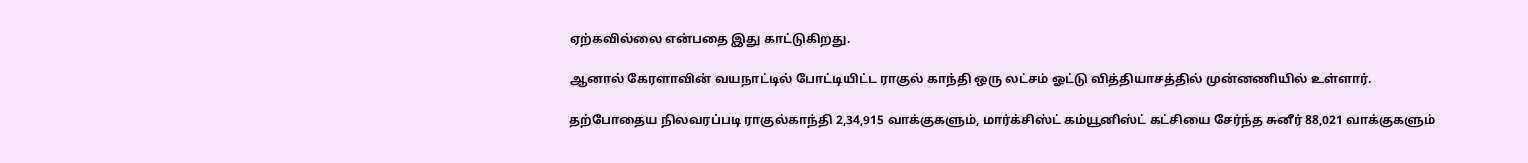ஏற்கவில்லை என்பதை இது காட்டுகிறது.

ஆனால் கேரளாவின் வயநாட்டில் போட்டியிட்ட ராகுல் காந்தி ஒரு லட்சம் ஓட்டு வித்தியாசத்தில் முன்னணியில் உள்ளார்.

தற்போதைய நிலவரப்படி ராகுல்காந்தி 2,34,915 வாக்குகளும், மார்க்சிஸ்ட் கம்யூனிஸ்ட் கட்சியை சேர்ந்த சுனீர் 88,021 வாக்குகளும்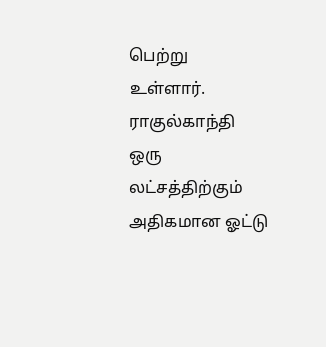பெற்று உள்ளார். ராகுல்காந்தி ஒரு லட்சத்திற்கும் அதிகமான ஓட்டு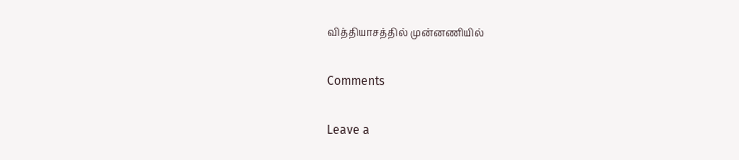வித்தியாசத்தில் முன்னணியில்

Comments

Leave a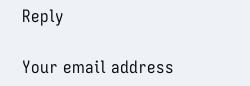Reply

Your email address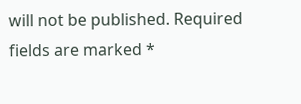will not be published. Required fields are marked *